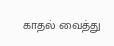காதல் வைத்து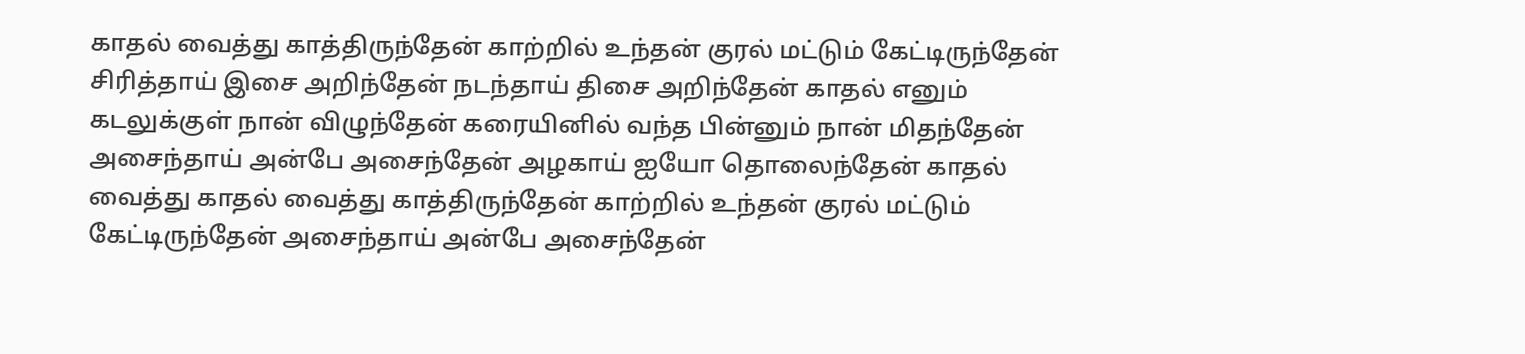காதல் வைத்து காத்திருந்தேன் காற்றில் உந்தன் குரல் மட்டும் கேட்டிருந்தேன் சிரித்தாய் இசை அறிந்தேன் நடந்தாய் திசை அறிந்தேன் காதல் எனும் கடலுக்குள் நான் விழுந்தேன் கரையினில் வந்த பின்னும் நான் மிதந்தேன் அசைந்தாய் அன்பே அசைந்தேன் அழகாய் ஐயோ தொலைந்தேன் காதல் வைத்து காதல் வைத்து காத்திருந்தேன் காற்றில் உந்தன் குரல் மட்டும் கேட்டிருந்தேன் அசைந்தாய் அன்பே அசைந்தேன்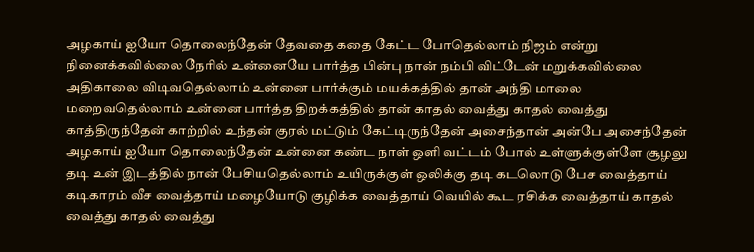அழகாய் ஐயோ தொலைந்தேன் தேவதை கதை கேட்ட போதெல்லாம் நிஜம் என்று நினைக்கவில்லை நேரில் உன்னையே பார்த்த பின்பு நான் நம்பி விட்டேன் மறுக்கவில்லை அதிகாலை விடிவதெல்லாம் உன்னை பார்க்கும் மயக்கத்தில் தான் அந்தி மாலை மறைவதெல்லாம் உன்னை பார்த்த திறக்கத்தில் தான் காதல் வைத்து காதல் வைத்து காத்திருந்தேன் காற்றில் உந்தன் குரல் மட்டும் கேட்டிருந்தேன் அசைந்தான் அன்பே அசைந்தேன் அழகாய் ஐயோ தொலைந்தேன் உன்னை கண்ட நாள் ஒளி வட்டம் போல் உள்ளுக்குள்ளே சூழலு தடி உன் இடத்தில் நான் பேசியதெல்லாம் உயிருக்குள் ஒலிக்கு தடி கடலொடு பேச வைத்தாய் கடிகாரம் வீச வைத்தாய் மழையோடு குழிக்க வைத்தாய் வெயில் கூட ரசிக்க வைத்தாய் காதல் வைத்து காதல் வைத்து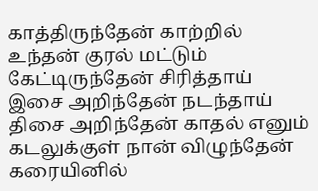காத்திருந்தேன் காற்றில் உந்தன் குரல் மட்டும் கேட்டிருந்தேன் சிரித்தாய் இசை அறிந்தேன் நடந்தாய் திசை அறிந்தேன் காதல் எனும் கடலுக்குள் நான் விழுந்தேன் கரையினில்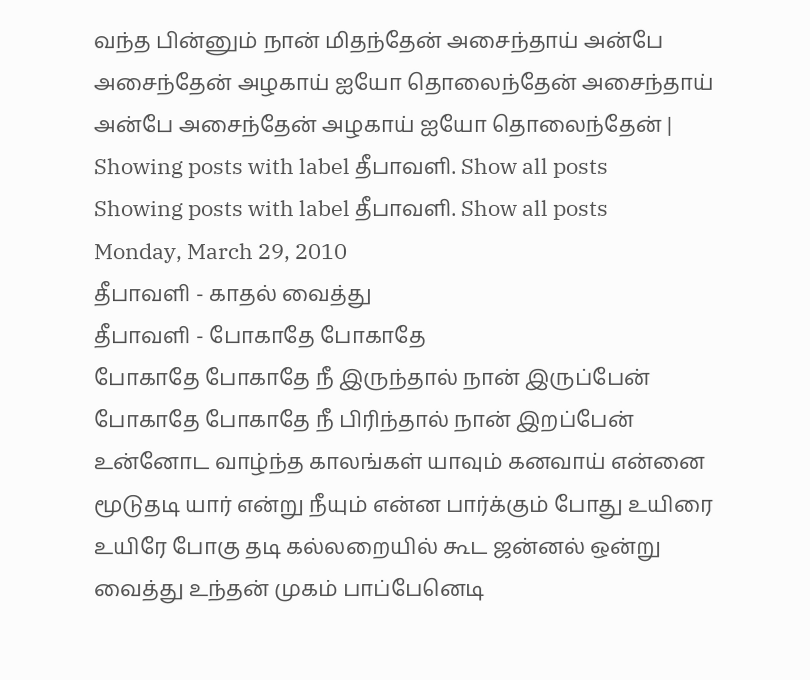வந்த பின்னும் நான் மிதந்தேன் அசைந்தாய் அன்பே அசைந்தேன் அழகாய் ஐயோ தொலைந்தேன் அசைந்தாய் அன்பே அசைந்தேன் அழகாய் ஐயோ தொலைந்தேன் |
Showing posts with label தீபாவளி. Show all posts
Showing posts with label தீபாவளி. Show all posts
Monday, March 29, 2010
தீபாவளி - காதல் வைத்து
தீபாவளி - போகாதே போகாதே
போகாதே போகாதே நீ இருந்தால் நான் இருப்பேன் போகாதே போகாதே நீ பிரிந்தால் நான் இறப்பேன் உன்னோட வாழ்ந்த காலங்கள் யாவும் கனவாய் என்னை மூடுதடி யார் என்று நீயும் என்ன பார்க்கும் போது உயிரை உயிரே போகு தடி கல்லறையில் கூட ஜன்னல் ஒன்று வைத்து உந்தன் முகம் பாப்பேனெடி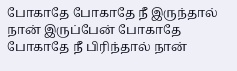போகாதே போகாதே நீ இருந்தால் நான் இருப்பேன் போகாதே போகாதே நீ பிரிந்தால் நான்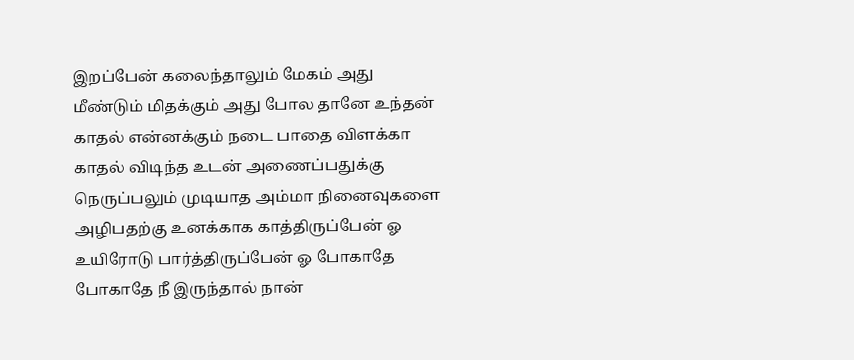இறப்பேன் கலைந்தாலும் மேகம் அது மீண்டும் மிதக்கும் அது போல தானே உந்தன் காதல் என்னக்கும் நடை பாதை விளக்கா காதல் விடிந்த உடன் அணைப்பதுக்கு நெருப்பலும் முடியாத அம்மா நினைவுகளை அழிபதற்கு உனக்காக காத்திருப்பேன் ஓ உயிரோடு பார்த்திருப்பேன் ஓ போகாதே போகாதே நீ இருந்தால் நான்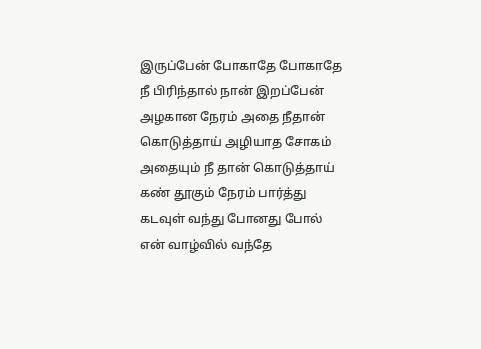இருப்பேன் போகாதே போகாதே நீ பிரிந்தால் நான் இறப்பேன் அழகான நேரம் அதை நீதான் கொடுத்தாய் அழியாத சோகம் அதையும் நீ தான் கொடுத்தாய் கண் தூகும் நேரம் பார்த்து கடவுள் வந்து போனது போல் என் வாழ்வில் வந்தே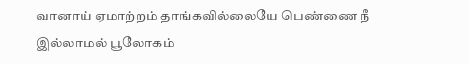வானாய் ஏமாற்றம் தாங்கவில்லையே பெண்ணை நீ இல்லாமல் பூலோகம்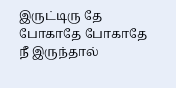இருட்டிரு தே போகாதே போகாதே நீ இருந்தால்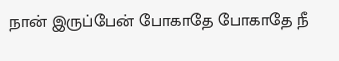நான் இருப்பேன் போகாதே போகாதே நீ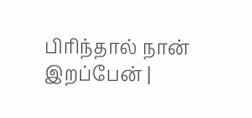பிரிந்தால் நான் இறப்பேன் |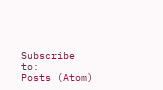Subscribe to:
Posts (Atom)